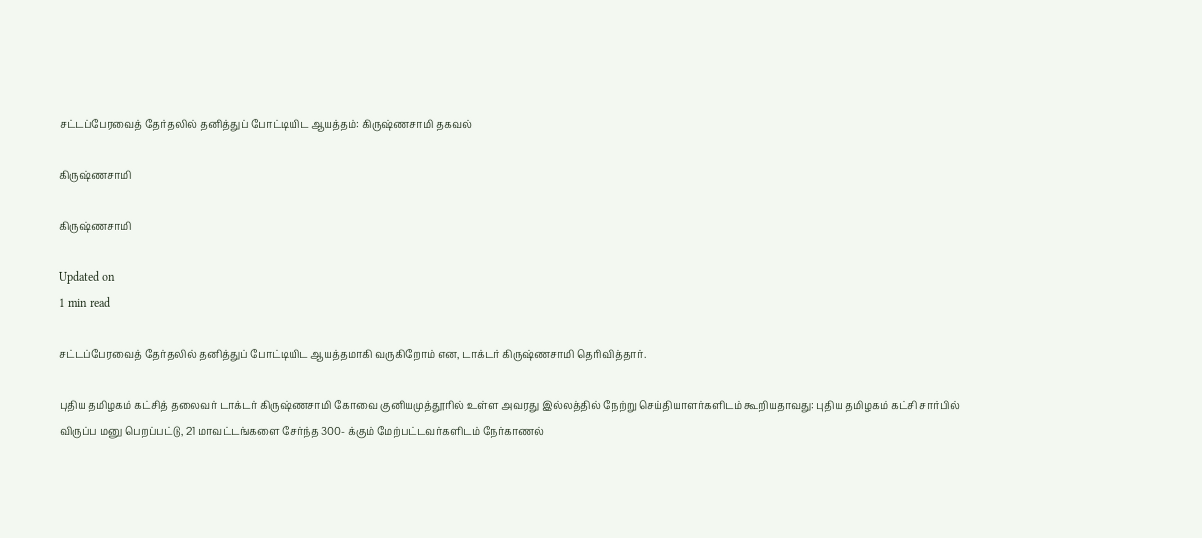சட்டப்பேரவைத் தேர்தலில் தனித்துப் போட்டியிட ஆயத்தம்: கிருஷ்ணசாமி தகவல்

கிருஷ்ணசாமி

கிருஷ்ணசாமி

Updated on
1 min read

சட்டப்பேரவைத் தேர்தலில் தனித்துப் போட்டியிட ஆயத்தமாகி வருகிறோம் என, டாக்டர் கிருஷ்ணசாமி தெரிவித்தார்.

புதிய தமிழகம் கட்சித் தலைவர் டாக்டர் கிருஷ்ணசாமி கோவை குனியமுத்தூரில் உள்ள அவரது இல்லத்தில் நேற்று செய்தியாளர்களிடம் கூறியதாவது: புதிய தமிழகம் கட்சி சார்பில் விருப்ப மனு பெறப்பட்டு, 21 மாவட்டங்களை சேர்ந்த 300- க்கும் மேற்பட்டவர்களிடம் நேர்காணல்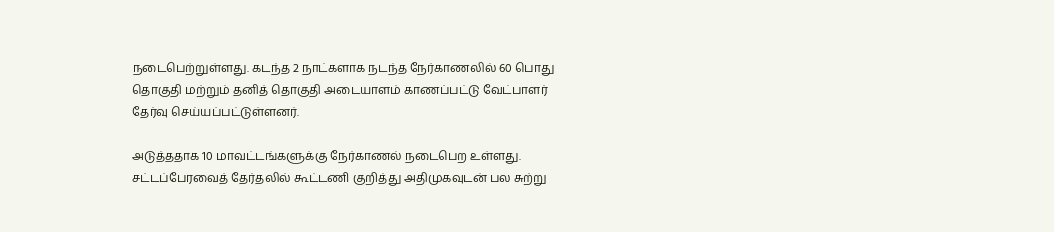நடைபெற்றுள்ளது. கடந்த 2 நாட்களாக நடந்த நேர்காணலில் 60 பொது தொகுதி மற்றும் தனித் தொகுதி அடையாளம் காணப்பட்டு வேட்பாளர் தேர்வு செய்யப்பட்டுள்ளனர்.

அடுத்ததாக 10 மாவட்டங்களுக்கு நேர்காணல் நடைபெற உள்ளது. சட்டப்பேரவைத் தேர்தலில் கூட்டணி குறித்து அதிமுகவுடன் பல சுற்று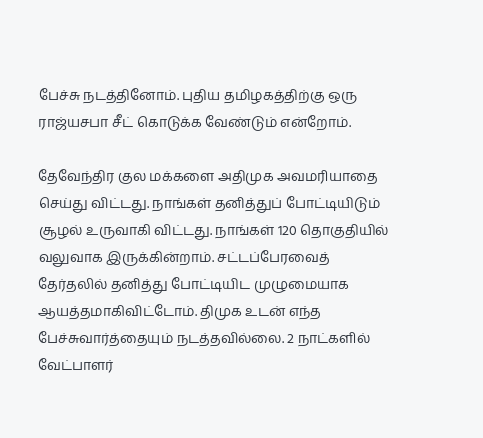பேச்சு நடத்தினோம். புதிய தமிழகத்திற்கு ஒரு ராஜ்யசபா சீட் கொடுக்க வேண்டும் என்றோம்.

தேவேந்திர குல மக்களை அதிமுக அவமரியாதை செய்து விட்டது. நாங்கள் தனித்துப் போட்டியிடும் சூழல் உருவாகி விட்டது. நாங்கள் 120 தொகுதியில் வலுவாக இருக்கின்றாம். சட்டப்பேரவைத் தேர்தலில் தனித்து போட்டியிட முழுமையாக ஆயத்தமாகிவிட்டோம். திமுக உடன் எந்த பேச்சுவார்த்தையும் நடத்தவில்லை. 2 நாட்களில் வேட்பாளர்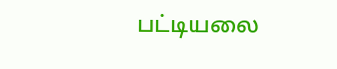பட்டியலை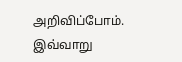அறிவிப்போம். இவ்வாறு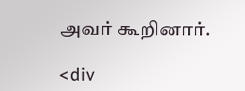அவர் கூறினார்.

<div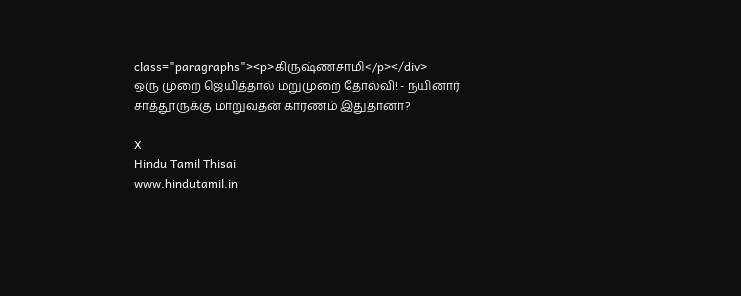class="paragraphs"><p>கிருஷ்ணசாமி</p></div>
ஒரு முறை ஜெயித்தால் மறுமுறை தோல்வி! - நயினார் சாத்தூருக்கு மாறுவதன் காரணம் இதுதானா?

X
Hindu Tamil Thisai
www.hindutamil.in